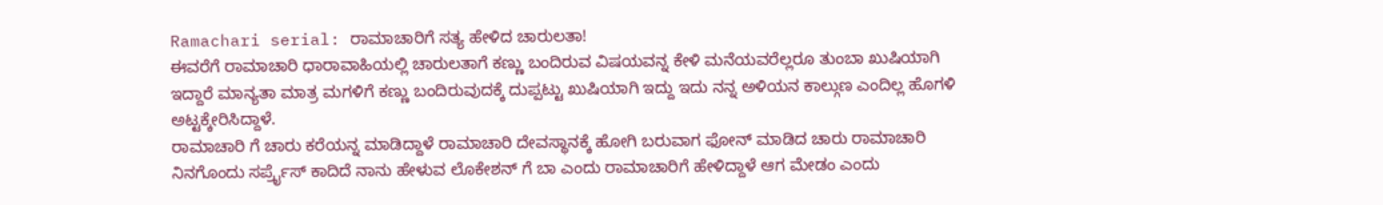Ramachari serial: ರಾಮಾಚಾರಿಗೆ ಸತ್ಯ ಹೇಳಿದ ಚಾರುಲತಾ!
ಈವರೆಗೆ ರಾಮಾಚಾರಿ ಧಾರಾವಾಹಿಯಲ್ಲಿ ಚಾರುಲತಾಗೆ ಕಣ್ಣು ಬಂದಿರುವ ವಿಷಯವನ್ನ ಕೇಳಿ ಮನೆಯವರೆಲ್ಲರೂ ತುಂಬಾ ಖುಷಿಯಾಗಿ ಇದ್ದಾರೆ ಮಾನ್ಯತಾ ಮಾತ್ರ ಮಗಳಿಗೆ ಕಣ್ಣು ಬಂದಿರುವುದಕ್ಕೆ ದುಪ್ಪಟ್ಟು ಖುಷಿಯಾಗಿ ಇದ್ದು ಇದು ನನ್ನ ಅಳಿಯನ ಕಾಲ್ಗುಣ ಎಂದಿಲ್ಲ ಹೊಗಳಿ ಅಟ್ಟಕ್ಕೇರಿಸಿದ್ದಾಳೆ.
ರಾಮಾಚಾರಿ ಗೆ ಚಾರು ಕರೆಯನ್ನ ಮಾಡಿದ್ದಾಳೆ ರಾಮಾಚಾರಿ ದೇವಸ್ಥಾನಕ್ಕೆ ಹೋಗಿ ಬರುವಾಗ ಫೋನ್ ಮಾಡಿದ ಚಾರು ರಾಮಾಚಾರಿ ನಿನಗೊಂದು ಸರ್ಪ್ರೈಸ್ ಕಾದಿದೆ ನಾನು ಹೇಳುವ ಲೊಕೇಶನ್ ಗೆ ಬಾ ಎಂದು ರಾಮಾಚಾರಿಗೆ ಹೇಳಿದ್ದಾಳೆ ಆಗ ಮೇಡಂ ಎಂದು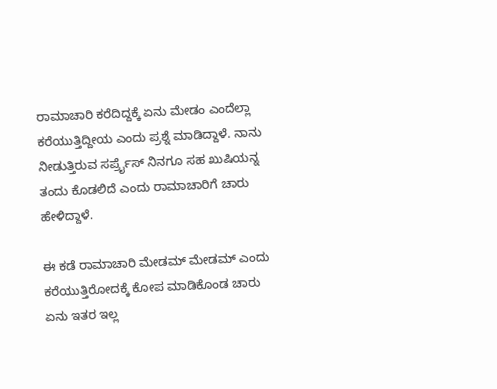ರಾಮಾಚಾರಿ ಕರೆದಿದ್ದಕ್ಕೆ ಏನು ಮೇಡಂ ಎಂದೆಲ್ಲಾ ಕರೆಯುತ್ತಿದ್ದೀಯ ಎಂದು ಪ್ರಶ್ನೆ ಮಾಡಿದ್ದಾಳೆ. ನಾನು ನೀಡುತ್ತಿರುವ ಸರ್ಪ್ರೈಸ್ ನಿನಗೂ ಸಹ ಖುಷಿಯನ್ನ ತಂದು ಕೊಡಲಿದೆ ಎಂದು ರಾಮಾಚಾರಿಗೆ ಚಾರು ಹೇಳಿದ್ದಾಳೆ.

ಈ ಕಡೆ ರಾಮಾಚಾರಿ ಮೇಡಮ್ ಮೇಡಮ್ ಎಂದು ಕರೆಯುತ್ತಿರೋದಕ್ಕೆ ಕೋಪ ಮಾಡಿಕೊಂಡ ಚಾರು ಏನು ಇತರ ಇಲ್ಲ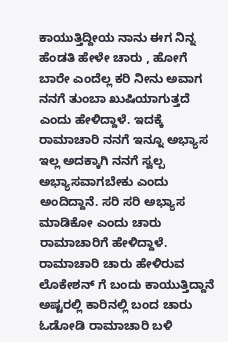ಕಾಯುತ್ತಿದ್ದೀಯ ನಾನು ಈಗ ನಿನ್ನ ಹೆಂಡತಿ ಹೇಳೇ ಚಾರು , ಹೋಗೆ ಬಾರೇ ಎಂದೆಲ್ಲ ಕರಿ ನೀನು ಅವಾಗ ನನಗೆ ತುಂಬಾ ಖುಷಿಯಾಗುತ್ತದೆ ಎಂದು ಹೇಳಿದ್ದಾಳೆ. ಇದಕ್ಕೆ ರಾಮಾಚಾರಿ ನನಗೆ ಇನ್ನೂ ಅಭ್ಯಾಸ ಇಲ್ಲ ಅದಕ್ಕಾಗಿ ನನಗೆ ಸ್ವಲ್ಪ ಅಭ್ಯಾಸವಾಗಬೇಕು ಎಂದು ಅಂದಿದ್ದಾನೆ. ಸರಿ ಸರಿ ಅಭ್ಯಾಸ ಮಾಡಿಕೋ ಎಂದು ಚಾರು ರಾಮಾಚಾರಿಗೆ ಹೇಳಿದ್ದಾಳೆ.
ರಾಮಾಚಾರಿ ಚಾರು ಹೇಳಿರುವ ಲೊಕೇಶನ್ ಗೆ ಬಂದು ಕಾಯುತ್ತಿದ್ದಾನೆ ಅಷ್ಟರಲ್ಲಿ ಕಾರಿನಲ್ಲಿ ಬಂದ ಚಾರು ಓಡೋಡಿ ರಾಮಾಚಾರಿ ಬಳಿ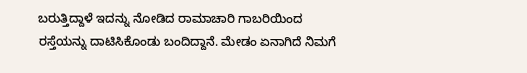ಬರುತ್ತಿದ್ದಾಳೆ ಇದನ್ನು ನೋಡಿದ ರಾಮಾಚಾರಿ ಗಾಬರಿಯಿಂದ ರಸ್ತೆಯನ್ನು ದಾಟಿಸಿಕೊಂಡು ಬಂದಿದ್ದಾನೆ. ಮೇಡಂ ಏನಾಗಿದೆ ನಿಮಗೆ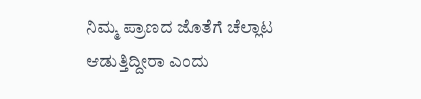ನಿಮ್ಮ ಪ್ರಾಣದ ಜೊತೆಗೆ ಚೆಲ್ಲಾಟ ಆಡುತ್ತಿದ್ದೀರಾ ಎಂದು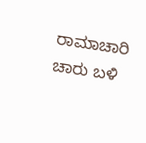ರಾಮಾಚಾರಿ ಚಾರು ಬಳಿ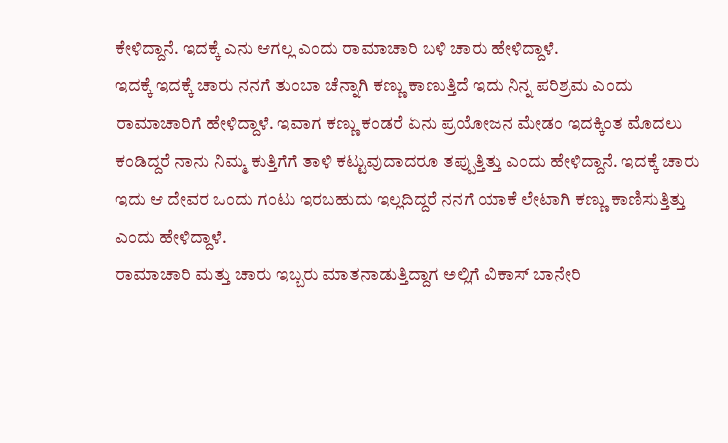ಕೇಳಿದ್ದಾನೆ. ಇದಕ್ಕೆ ಎನು ಆಗಲ್ಲ ಎಂದು ರಾಮಾಚಾರಿ ಬಳಿ ಚಾರು ಹೇಳಿದ್ದಾಳೆ.
ಇದಕ್ಕೆ ಇದಕ್ಕೆ ಚಾರು ನನಗೆ ತುಂಬಾ ಚೆನ್ನಾಗಿ ಕಣ್ಣು ಕಾಣುತ್ತಿದೆ ಇದು ನಿನ್ನ ಪರಿಶ್ರಮ ಎಂದು ರಾಮಾಚಾರಿಗೆ ಹೇಳಿದ್ದಾಳೆ. ಇವಾಗ ಕಣ್ಣು ಕಂಡರೆ ಏನು ಪ್ರಯೋಜನ ಮೇಡಂ ಇದಕ್ಕಿಂತ ಮೊದಲು ಕಂಡಿದ್ದರೆ ನಾನು ನಿಮ್ಮ ಕುತ್ತಿಗೆಗೆ ತಾಳಿ ಕಟ್ಟುವುದಾದರೂ ತಪ್ಪುತ್ತಿತ್ತು ಎಂದು ಹೇಳಿದ್ದಾನೆ. ಇದಕ್ಕೆ ಚಾರು ಇದು ಆ ದೇವರ ಒಂದು ಗಂಟು ಇರಬಹುದು ಇಲ್ಲದಿದ್ದರೆ ನನಗೆ ಯಾಕೆ ಲೇಟಾಗಿ ಕಣ್ಣು ಕಾಣಿಸುತ್ತಿತ್ತು ಎಂದು ಹೇಳಿದ್ದಾಳೆ.
ರಾಮಾಚಾರಿ ಮತ್ತು ಚಾರು ಇಬ್ಬರು ಮಾತನಾಡುತ್ತಿದ್ದಾಗ ಅಲ್ಲಿಗೆ ವಿಕಾಸ್ ಬಾನೇರಿ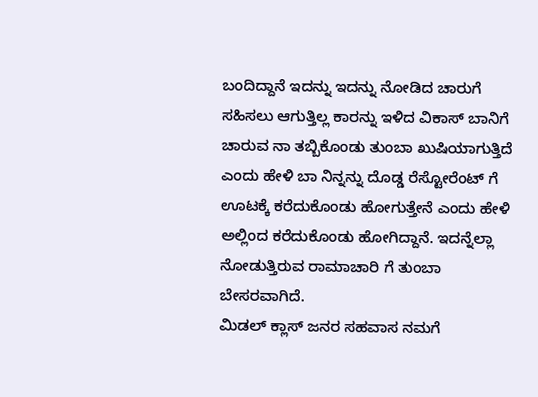ಬಂದಿದ್ದಾನೆ ಇದನ್ನು ಇದನ್ನು ನೋಡಿದ ಚಾರುಗೆ ಸಹಿಸಲು ಆಗುತ್ತಿಲ್ಲ ಕಾರನ್ನು ಇಳಿದ ವಿಕಾಸ್ ಬಾನಿಗೆ ಚಾರುವ ನಾ ತಬ್ಬಿಕೊಂಡು ತುಂಬಾ ಖುಷಿಯಾಗುತ್ತಿದೆ ಎಂದು ಹೇಳಿ ಬಾ ನಿನ್ನನ್ನು ದೊಡ್ಡ ರೆಸ್ಟೋರೆಂಟ್ ಗೆ ಊಟಕ್ಕೆ ಕರೆದುಕೊಂಡು ಹೋಗುತ್ತೇನೆ ಎಂದು ಹೇಳಿ ಅಲ್ಲಿಂದ ಕರೆದುಕೊಂಡು ಹೋಗಿದ್ದಾನೆ. ಇದನ್ನೆಲ್ಲಾ ನೋಡುತ್ತಿರುವ ರಾಮಾಚಾರಿ ಗೆ ತುಂಬಾ ಬೇಸರವಾಗಿದೆ.
ಮಿಡಲ್ ಕ್ಲಾಸ್ ಜನರ ಸಹವಾಸ ನಮಗೆ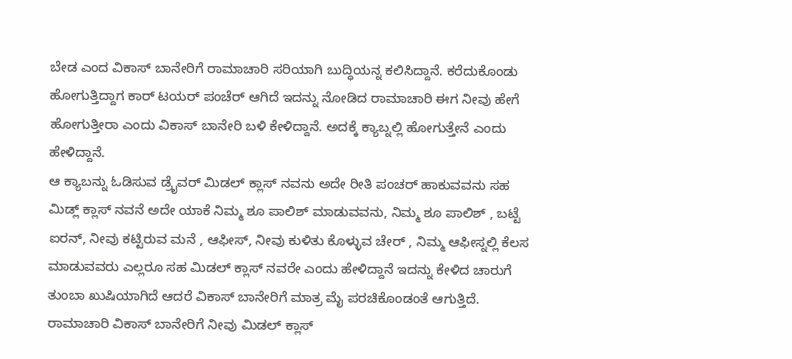ಬೇಡ ಎಂದ ವಿಕಾಸ್ ಬಾನೇರಿಗೆ ರಾಮಾಚಾರಿ ಸರಿಯಾಗಿ ಬುದ್ಧಿಯನ್ನ ಕಲಿಸಿದ್ದಾನೆ. ಕರೆದುಕೊಂಡು ಹೋಗುತ್ತಿದ್ದಾಗ ಕಾರ್ ಟಯರ್ ಪಂಚೆರ್ ಆಗಿದೆ ಇದನ್ನು ನೋಡಿದ ರಾಮಾಚಾರಿ ಈಗ ನೀವು ಹೇಗೆ ಹೋಗುತ್ತೀರಾ ಎಂದು ವಿಕಾಸ್ ಬಾನೇರಿ ಬಳಿ ಕೇಳಿದ್ದಾನೆ. ಅದಕ್ಕೆ ಕ್ಯಾಬ್ನಲ್ಲಿ ಹೋಗುತ್ತೇನೆ ಎಂದು ಹೇಳಿದ್ದಾನೆ.
ಆ ಕ್ಯಾಬನ್ನು ಓಡಿಸುವ ಡ್ರೈವರ್ ಮಿಡಲ್ ಕ್ಲಾಸ್ ನವನು ಅದೇ ರೀತಿ ಪಂಚರ್ ಹಾಕುವವನು ಸಹ ಮಿಡ್ಲ್ ಕ್ಲಾಸ್ ನವನೆ ಅದೇ ಯಾಕೆ ನಿಮ್ಮ ಶೂ ಪಾಲಿಶ್ ಮಾಡುವವನು, ನಿಮ್ಮ ಶೂ ಪಾಲಿಶ್ , ಬಟ್ಟೆ ಐರನ್, ನೀವು ಕಟ್ಟಿರುವ ಮನೆ , ಆಫೀಸ್, ನೀವು ಕುಳಿತು ಕೊಳ್ಳುವ ಚೇರ್ , ನಿಮ್ಮ ಆಫೀಸ್ನಲ್ಲಿ ಕೆಲಸ ಮಾಡುವವರು ಎಲ್ಲರೂ ಸಹ ಮಿಡಲ್ ಕ್ಲಾಸ್ ನವರೇ ಎಂದು ಹೇಳಿದ್ದಾನೆ ಇದನ್ನು ಕೇಳಿದ ಚಾರುಗೆ ತುಂಬಾ ಖುಷಿಯಾಗಿದೆ ಆದರೆ ವಿಕಾಸ್ ಬಾನೇರಿಗೆ ಮಾತ್ರ ಮೈ ಪರಚಿಕೊಂಡಂತೆ ಆಗುತ್ತಿದೆ. ರಾಮಾಚಾರಿ ವಿಕಾಸ್ ಬಾನೇರಿಗೆ ನೀವು ಮಿಡಲ್ ಕ್ಲಾಸ್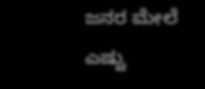ಜನರ ಮೇಲೆ ಎಷ್ಟು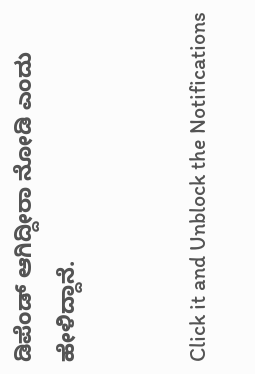ಡಿಪೆಂಡ್ ಆಗಿದ್ದೀರಾ ನೋಡಿ ಎಂದು ಹೇಳಿದ್ದಾನೆ.


Click it and Unblock the Notifications